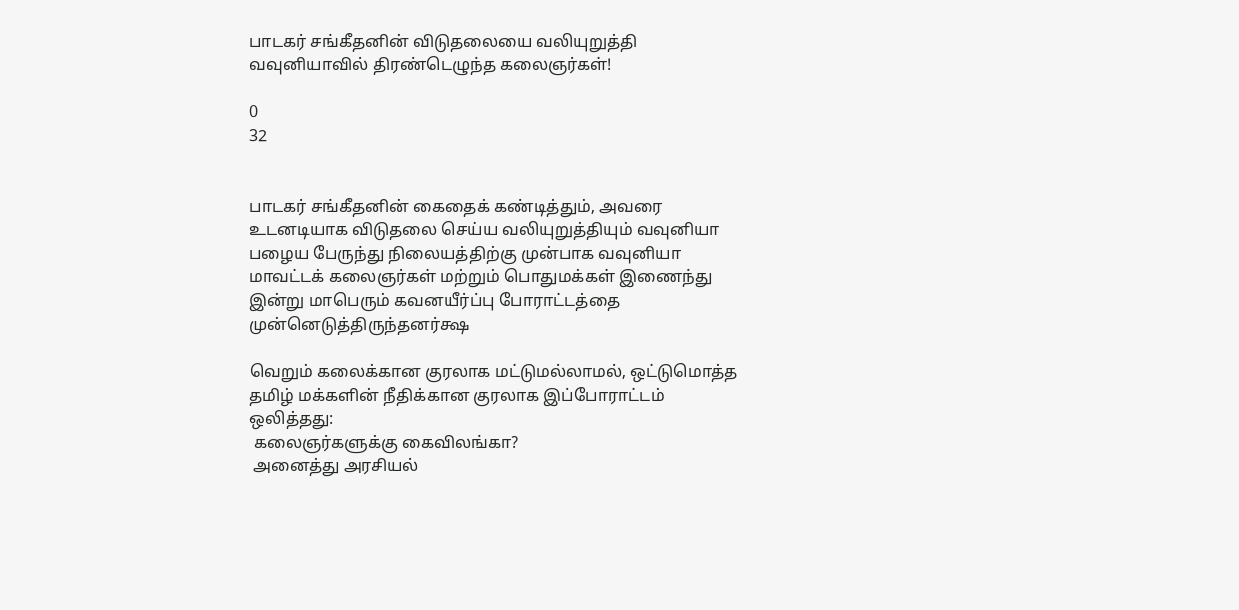பாடகர் சங்கீதனின் விடுதலையை வலியுறுத்தி வவுனியாவில் திரண்டெழுந்த கலைஞர்கள்!

0
32


பாடகர் சங்கீதனின் கைதைக் கண்டித்தும், அவரை உடனடியாக விடுதலை செய்ய வலியுறுத்தியும் வவுனியா பழைய பேருந்து நிலையத்திற்கு முன்பாக வவுனியா மாவட்டக் கலைஞர்கள் மற்றும் பொதுமக்கள் இணைந்து இன்று மாபெரும் கவனயீர்ப்பு போராட்டத்தை முன்னெடுத்திருந்தனர்க்ஷ

வெறும் கலைக்கான குரலாக மட்டுமல்லாமல், ஒட்டுமொத்த தமிழ் மக்களின் நீதிக்கான குரலாக இப்போராட்டம் ஒலித்தது:
 கலைஞர்களுக்கு கைவிலங்கா?
 அனைத்து அரசியல்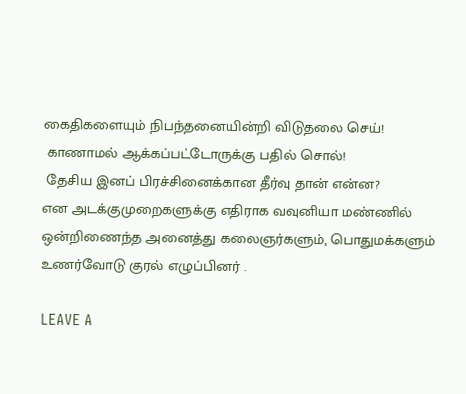கைதிகளையும் நிபந்தனையின்றி விடுதலை செய்!
 காணாமல் ஆக்கப்பட்டோருக்கு பதில் சொல்!
 தேசிய இனப் பிரச்சினைக்கான தீர்வு தான் என்ன?
என அடக்குமுறைகளுக்கு எதிராக வவுனியா மண்ணில் ஒன்றிணைந்த அனைத்து கலைஞர்களும், பொதுமக்களும் உணர்வோடு குரல் எழுப்பினர் .

LEAVE A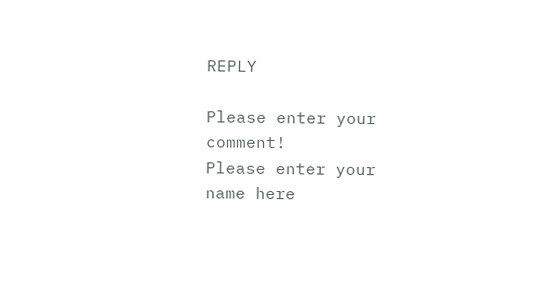REPLY

Please enter your comment!
Please enter your name here